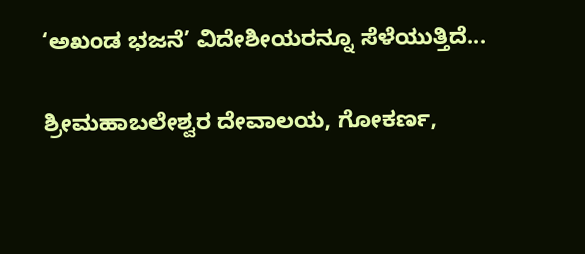‘ಅಖಂಡ ಭಜನೆ’ ವಿದೇಶೀಯರನ್ನೂ ಸೆಳೆಯುತ್ತಿದೆ...

ಶ್ರೀಮಹಾಬಲೇಶ್ವರ ದೇವಾಲಯ, ಗೋಕರ್ಣ,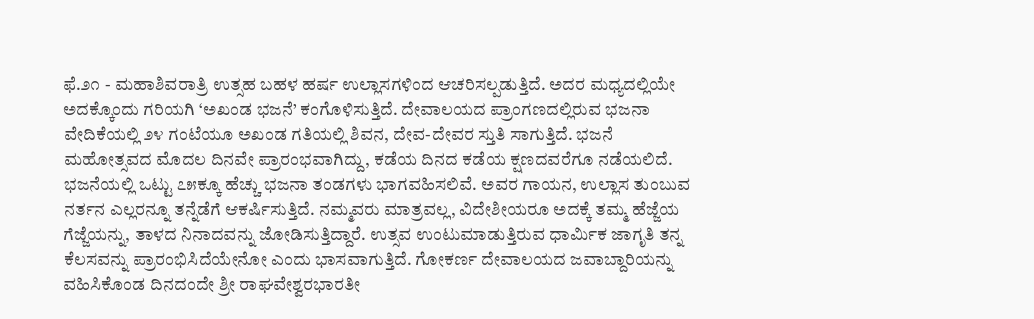ಫೆ.೨೧ - ಮಹಾಶಿವರಾತ್ರಿ ಉತ್ಸಹ ಬಹಳ ಹರ್ಷ ಉಲ್ಲಾಸಗಳಿಂದ ಆಚರಿಸಲ್ಪಡುತ್ತಿದೆ. ಅದರ ಮಧ್ಯದಲ್ಲಿಯೇ ಅದಕ್ಕೊಂದು ಗರಿಯಗಿ ‘ಅಖಂಡ ಭಜನೆ’ ಕಂಗೊಳಿಸುತ್ತಿದೆ. ದೇವಾಲಯದ ಪ್ರಾಂಗಣದಲ್ಲಿರುವ ಭಜನಾ ವೇದಿಕೆಯಲ್ಲಿ ೨೪ ಗಂಟೆಯೂ ಅಖಂಡ ಗತಿಯಲ್ಲಿ ಶಿವನ, ದೇವ-ದೇವರ ಸ್ತುತಿ ಸಾಗುತ್ತಿದೆ. ಭಜನೆ ಮಹೋತ್ಸವದ ಮೊದಲ ದಿನವೇ ಪ್ರಾರಂಭವಾಗಿದ್ದು, ಕಡೆಯ ದಿನದ ಕಡೆಯ ಕ್ಷಣದವರೆಗೂ ನಡೆಯಲಿದೆ. ಭಜನೆಯಲ್ಲಿ ಒಟ್ಟು ೭೫ಕ್ಕೂ ಹೆಚ್ಚು ಭಜನಾ ತಂಡಗಳು ಭಾಗವಹಿಸಲಿವೆ. ಅವರ ಗಾಯನ, ಉಲ್ಲಾಸ ತುಂಬುವ ನರ್ತನ ಎಲ್ಲರನ್ನೂ ತನ್ನೆಡೆಗೆ ಆಕರ್ಷಿಸುತ್ತಿದೆ. ನಮ್ಮವರು ಮಾತ್ರವಲ್ಲ, ವಿದೇಶೀಯರೂ ಅದಕ್ಕೆ ತಮ್ಮ ಹೆಜ್ಜೆಯ ಗೆಜ್ಜೆಯನ್ನು, ತಾಳದ ನಿನಾದವನ್ನು ಜೋಡಿಸುತ್ತಿದ್ದಾರೆ. ಉತ್ಸವ ಉಂಟುಮಾಡುತ್ತಿರುವ ಧಾರ್ಮಿಕ ಜಾಗೃತಿ ತನ್ನ ಕೆಲಸವನ್ನು ಪ್ರಾರಂಭಿಸಿದೆಯೇನೋ ಎಂದು ಭಾಸವಾಗುತ್ತಿದೆ. ಗೋಕರ್ಣ ದೇವಾಲಯದ ಜವಾಬ್ದಾರಿಯನ್ನು ವಹಿಸಿಕೊಂಡ ದಿನದಂದೇ ಶ್ರೀ ರಾಘವೇಶ್ವರಭಾರತೀ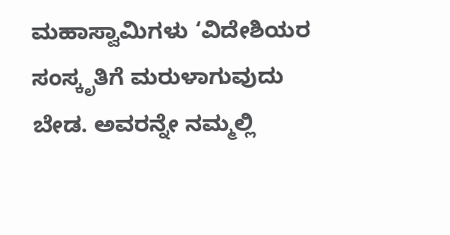ಮಹಾಸ್ವಾಮಿಗಳು ‘ವಿದೇಶಿಯರ ಸಂಸ್ಕೃತಿಗೆ ಮರುಳಾಗುವುದು ಬೇಡ. ಅವರನ್ನೇ ನಮ್ಮಲ್ಲಿ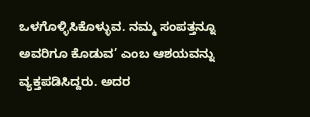ಒಳಗೊಳ್ಳಿಸಿಕೊಳ್ಳುವ. ನಮ್ಮ ಸಂಪತ್ತನ್ನೂ ಅವರಿಗೂ ಕೊಡುವ’ ಎಂಬ ಆಶಯವನ್ನು ವ್ಯಕ್ತಪಡಿಸಿದ್ದರು. ಅದರ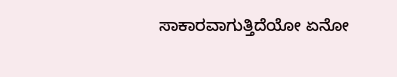ಸಾಕಾರವಾಗುತ್ತಿದೆಯೋ ಏನೋ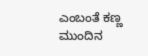ಎಂಬಂತೆ ಕಣ್ಣ ಮುಂದಿನ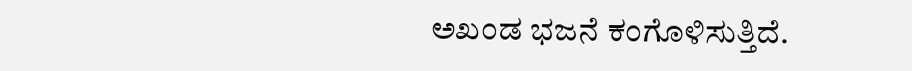ಅಖಂಡ ಭಜನೆ ಕಂಗೊಳಿಸುತ್ತಿದೆ.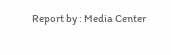Report by : Media Center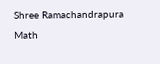Shree Ramachandrapura Math